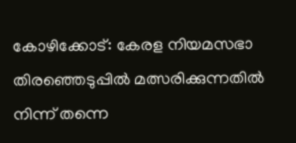കോഴിക്കോട്: കേരള നിയമസഭാ തിരഞ്ഞെടുപ്പിൽ മത്സരിക്കുന്നതിൽ നിന്ന് തന്നെ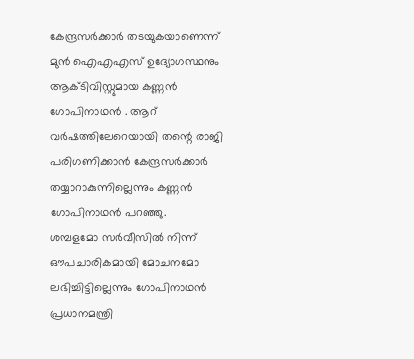കേന്ദ്രസർക്കാർ തടയുകയാണെന്ന് മുൻ ഐഎഎസ് ഉദ്യോഗസ്ഥനും ആക്ടിവിസ്റ്റുമായ കണ്ണൻ ഗോപിനാഥൻ . ആറ് വർഷത്തിലേറെയായി തന്റെ രാജി പരിഗണിക്കാൻ കേന്ദ്രസർക്കാർ തയ്യാറാകുന്നില്ലെന്നും കണ്ണൻ ഗോപിനാഥൻ പറഞ്ഞു.
ശമ്പളമോ സർവീസിൽ നിന്ന് ഔപചാരികമായി മോചനമോ ലഭിച്ചിട്ടില്ലെന്നും ഗോപിനാഥൻ പ്രധാനമന്ത്രി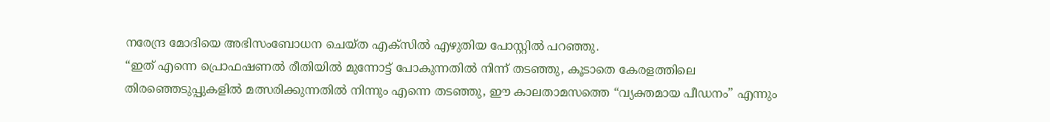നരേന്ദ്ര മോദിയെ അഭിസംബോധന ചെയ്ത എക്സിൽ എഴുതിയ പോസ്റ്റിൽ പറഞ്ഞു.
“ഇത് എന്നെ പ്രൊഫഷണൽ രീതിയിൽ മുന്നോട്ട് പോകുന്നതിൽ നിന്ന് തടഞ്ഞു, കൂടാതെ കേരളത്തിലെ തിരഞ്ഞെടുപ്പുകളിൽ മത്സരിക്കുന്നതിൽ നിന്നും എന്നെ തടഞ്ഞു, ഈ കാലതാമസത്തെ “വ്യക്തമായ പീഡനം” എന്നും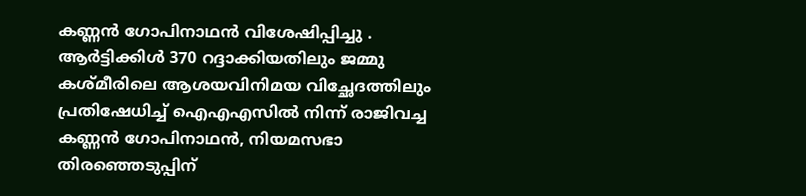കണ്ണൻ ഗോപിനാഥൻ വിശേഷിപ്പിച്ചു .
ആർട്ടിക്കിൾ 370 റദ്ദാക്കിയതിലും ജമ്മു കശ്മീരിലെ ആശയവിനിമയ വിച്ഛേദത്തിലും പ്രതിഷേധിച്ച് ഐഎഎസിൽ നിന്ന് രാജിവച്ച കണ്ണൻ ഗോപിനാഥൻ, നിയമസഭാ തിരഞ്ഞെടുപ്പിന്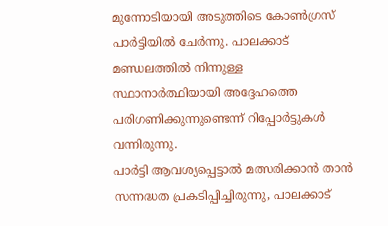മുന്നോടിയായി അടുത്തിടെ കോൺഗ്രസ് പാർട്ടിയിൽ ചേർന്നു. പാലക്കാട് മണ്ഡലത്തിൽ നിന്നുള്ള സ്ഥാനാർത്ഥിയായി അദ്ദേഹത്തെ പരിഗണിക്കുന്നുണ്ടെന്ന് റിപ്പോർട്ടുകൾ വന്നിരുന്നു.
പാർട്ടി ആവശ്യപ്പെട്ടാൽ മത്സരിക്കാൻ താൻ സന്നദ്ധത പ്രകടിപ്പിച്ചിരുന്നു, പാലക്കാട്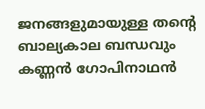ജനങ്ങളുമായുള്ള തന്റെ ബാല്യകാല ബന്ധവും കണ്ണൻ ഗോപിനാഥൻ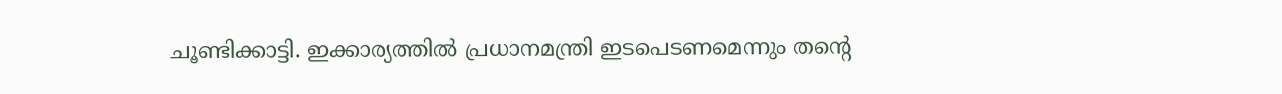ചൂണ്ടിക്കാട്ടി. ഇക്കാര്യത്തിൽ പ്രധാനമന്ത്രി ഇടപെടണമെന്നും തന്റെ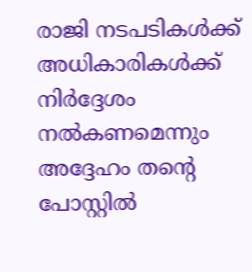രാജി നടപടികൾക്ക് അധികാരികൾക്ക് നിർദ്ദേശം നൽകണമെന്നും അദ്ദേഹം തന്റെ പോസ്റ്റിൽ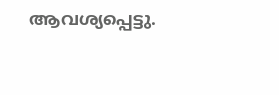ആവശ്യപ്പെട്ടു.